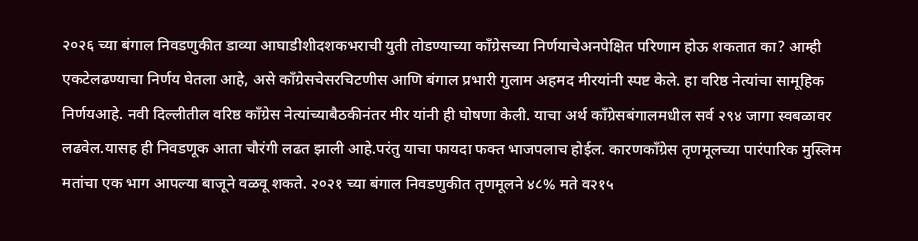२०२६ च्या बंगाल निवडणुकीत डाव्या आघाडीशीदशकभराची युती तोडण्याच्या काँग्रेसच्या निर्णयाचेअनपेक्षित परिणाम होऊ शकतात का? आम्ही एकटेलढण्याचा निर्णय घेतला आहे, असे काँग्रेसचेसरचिटणीस आणि बंगाल प्रभारी गुलाम अहमद मीरयांनी स्पष्ट केले. हा वरिष्ठ नेत्यांचा सामूहिक निर्णयआहे. नवी दिल्लीतील वरिष्ठ काँग्रेस नेत्यांच्याबैठकीनंतर मीर यांनी ही घोषणा केली. याचा अर्थ काँग्रेसबंगालमधील सर्व २९४ जागा स्वबळावर लढवेल.यासह ही निवडणूक आता चौरंगी लढत झाली आहे.परंतु याचा फायदा फक्त भाजपलाच होईल. कारणकाँग्रेस तृणमूलच्या पारंपारिक मुस्लिम मतांचा एक भाग आपल्या बाजूने वळवू शकते. २०२१ च्या बंगाल निवडणुकीत तृणमूलने ४८% मते व२१५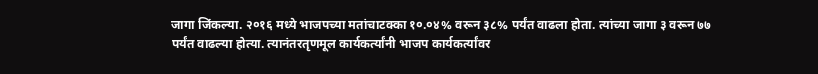जागा जिंकल्या. २०१६ मध्ये भाजपच्या मतांचाटक्का १०.०४% वरून ३८% पर्यंत वाढला होता. त्यांच्या जागा ३ वरून ७७ पर्यंत वाढल्या होत्या. त्यानंतरतृणमूल कार्यकर्त्यांनी भाजप कार्यकर्त्यांवर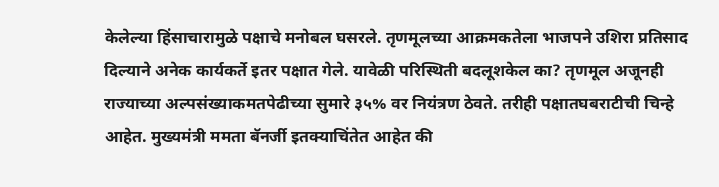केलेल्या हिंसाचारामुळे पक्षाचे मनोबल घसरले. तृणमूलच्या आक्रमकतेला भाजपने उशिरा प्रतिसाद दिल्याने अनेक कार्यकर्ते इतर पक्षात गेले. यावेळी परिस्थिती बदलूशकेल का? तृणमूल अजूनही राज्याच्या अल्पसंख्याकमतपेढीच्या सुमारे ३५% वर नियंत्रण ठेवते. तरीही पक्षातघबराटीची चिन्हे आहेत. मुख्यमंत्री ममता बॅनर्जी इतक्याचिंतेत आहेत की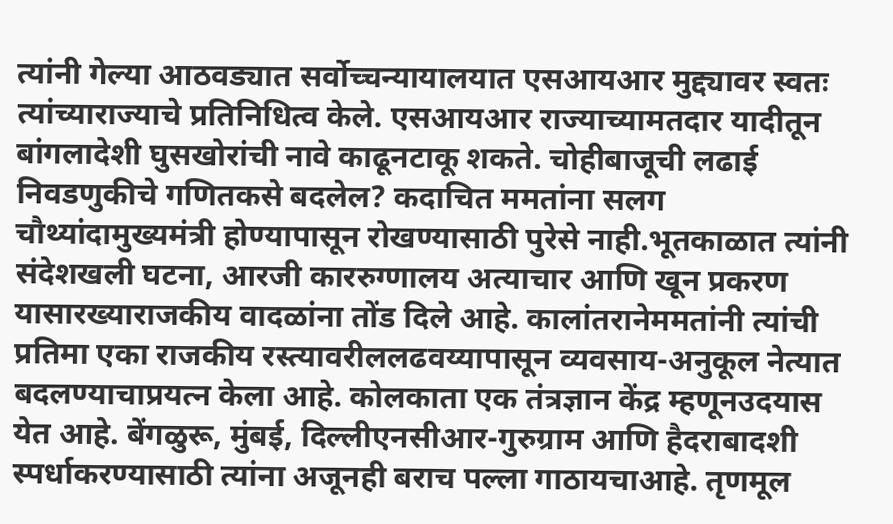त्यांनी गेल्या आठवड्यात सर्वोच्चन्यायालयात एसआयआर मुद्द्यावर स्वतः त्यांच्याराज्याचे प्रतिनिधित्व केले. एसआयआर राज्याच्यामतदार यादीतून बांगलादेशी घुसखोरांची नावे काढूनटाकू शकते. चोहीबाजूची लढाई निवडणुकीचे गणितकसे बदलेल? कदाचित ममतांना सलग चौथ्यांदामुख्यमंत्री होण्यापासून रोखण्यासाठी पुरेसे नाही.भूतकाळात त्यांनी संदेशखली घटना, आरजी काररुग्णालय अत्याचार आणि खून प्रकरण यासारख्याराजकीय वादळांना तोंड दिले आहे. कालांतरानेममतांनी त्यांची प्रतिमा एका राजकीय रस्त्यावरीललढवय्यापासून व्यवसाय-अनुकूल नेत्यात बदलण्याचाप्रयत्न केला आहे. कोलकाता एक तंत्रज्ञान केंद्र म्हणूनउदयास येत आहे. बेंगळुरू, मुंबई, दिल्लीएनसीआर-गुरुग्राम आणि हैदराबादशी स्पर्धाकरण्यासाठी त्यांना अजूनही बराच पल्ला गाठायचाआहे. तृणमूल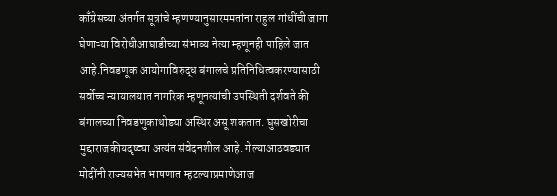काँग्रेसच्या अंतर्गत सूत्रांचे म्हणण्यानुसारममतांना राहुल गांधींची जागा घेणाऱ्या विरोधीआघाडीच्या संभाव्य नेत्या म्हणूनही पाहिले जात आहे.निवडणूक आयोगाविरुद्ध बंगालचे प्रतिनिधित्वकरण्यासाठी सर्वोच्च न्यायालयात नागरिक म्हणूनत्यांची उपस्थिती दर्शवते की बंगालच्या निवडणुकाथोड्या अस्थिर असू शकतात. घुसखोरीचा मुद्दाराजकीयदृष्ट्या अत्यंत संवेदनशील आहे. गेल्याआठवड्यात मोदींनी राज्यसभेत भाषणात म्हटल्याप्रमाणेआज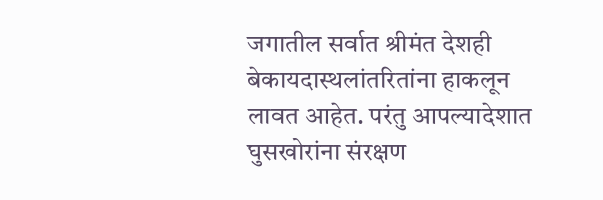जगातील सर्वात श्रीमंत देशही बेकायदास्थलांतरितांना हाकलून लावत आहेत. परंतु आपल्यादेशात घुसखोरांना संरक्षण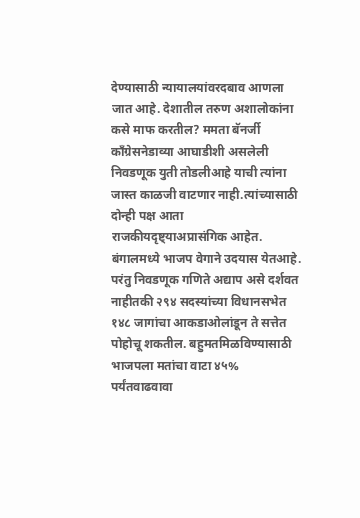देण्यासाठी न्यायालयांवरदबाव आणला जात आहे. देशातील तरुण अशालोकांना कसे माफ करतील? ममता बॅनर्जी काँग्रेसनेडाव्या आघाडीशी असलेली निवडणूक युती तोडलीआहे याची त्यांना जास्त काळजी वाटणार नाही.त्यांच्यासाठी दोन्ही पक्ष आता राजकीयदृष्ट्याअप्रासंगिक आहेत. बंगालमध्ये भाजप वेगाने उदयास येतआहे. परंतु निवडणूक गणिते अद्याप असे दर्शवत नाहीतकी २९४ सदस्यांच्या विधानसभेत १४८ जागांचा आकडाओलांडून ते सत्तेत पोहोचू शकतील. बहुमतमिळविण्यासाठी भाजपला मतांचा वाटा ४५% पर्यंतवाढवावा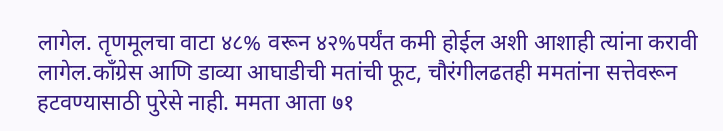लागेल. तृणमूलचा वाटा ४८% वरून ४२%पर्यंत कमी होईल अशी आशाही त्यांना करावी लागेल.काँग्रेस आणि डाव्या आघाडीची मतांची फूट, चौरंगीलढतही ममतांना सत्तेवरून हटवण्यासाठी पुरेसे नाही. ममता आता ७१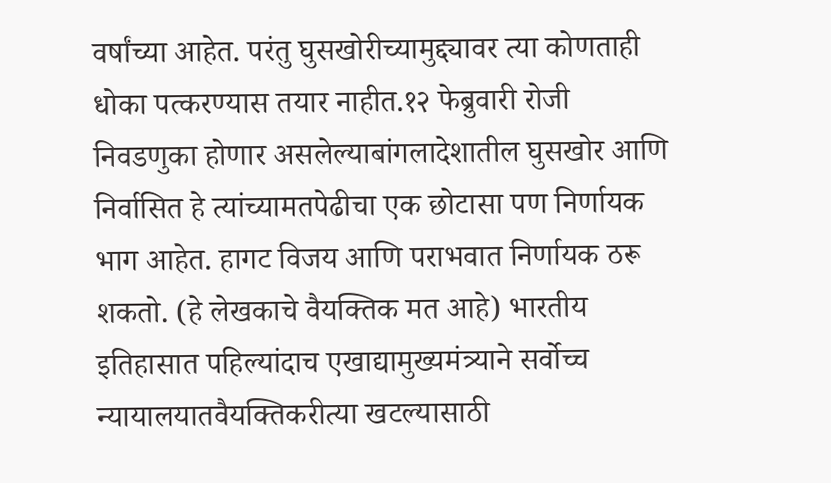वर्षांच्या आहेत. परंतु घुसखोरीच्यामुद्द्यावर त्या कोणताही धोका पत्करण्यास तयार नाहीत.१२ फेब्रुवारी रोजी निवडणुका होणार असलेल्याबांगलादेशातील घुसखोर आणि निर्वासित हे त्यांच्यामतपेढीचा एक छोटासा पण निर्णायक भाग आहेत. हागट विजय आणि पराभवात निर्णायक ठरू शकतो. (हे लेखकाचे वैयक्तिक मत आहे) भारतीय इतिहासात पहिल्यांदाच एखाद्यामुख्यमंत्र्याने सर्वोच्च न्यायालयातवैयक्तिकरीत्या खटल्यासाठी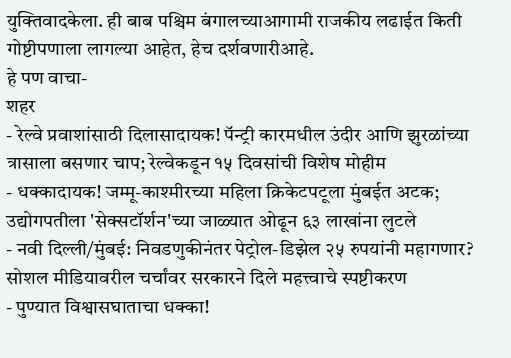युक्तिवादकेला. ही बाब पश्चिम बंगालच्याआगामी राजकीय लढाईत किती गोष्टीपणाला लागल्या आहेत, हेच दर्शवणारीआहे.
हे पण वाचा-
शहर
- रेल्वे प्रवाशांसाठी दिलासादायक! पॅन्ट्री कारमधील उंदीर आणि झुरळांच्या त्रासाला बसणार चाप; रेल्वेकडून १५ दिवसांची विशेष मोहीम
- धक्कादायक! जम्मू-काश्मीरच्या महिला क्रिकेटपटूला मुंबईत अटक; उद्योगपतीला 'सेक्सटॉर्शन'च्या जाळ्यात ओढून ६३ लाखांना लुटले
- नवी दिल्ली/मुंबई: निवडणुकीनंतर पेट्रोल-डिझेल २५ रुपयांनी महागणार? सोशल मीडियावरील चर्चांवर सरकारने दिले महत्त्वाचे स्पष्टीकरण
- पुण्यात विश्वासघाताचा धक्का!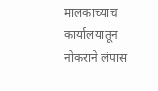मालकाच्याच कार्यालयातून नोकराने लंपास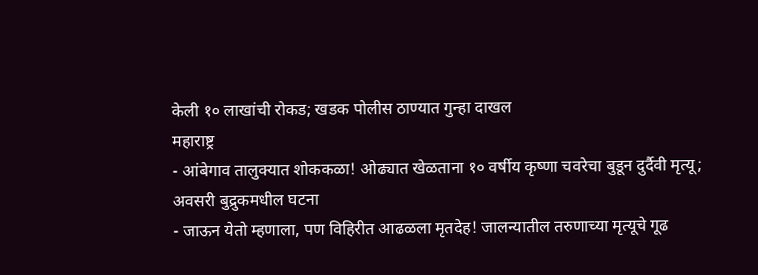केली १० लाखांची रोकड; खडक पोलीस ठाण्यात गुन्हा दाखल
महाराष्ट्र
- आंबेगाव तालुक्यात शोककळा! ओढ्यात खेळताना १० वर्षीय कृष्णा चवरेचा बुडून दुर्दैवी मृत्यू; अवसरी बुद्रुकमधील घटना
- जाऊन येतो म्हणाला, पण विहिरीत आढळला मृतदेह! जालन्यातील तरुणाच्या मृत्यूचे गूढ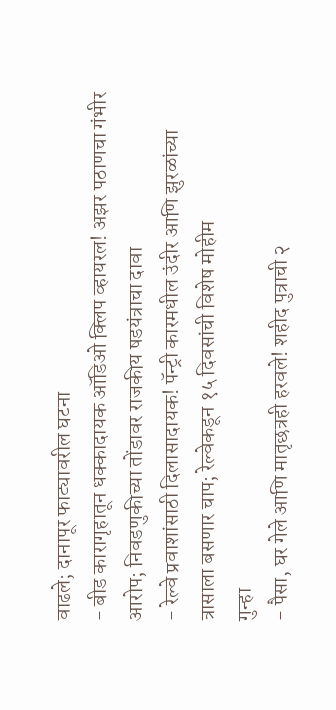वाढले; दानापूर फाट्यावरील घटना
- बीड कारागृहातून धक्कादायक ऑडिओ क्लिप व्हायरल! अझर पठाणचा गंभीर आरोप; निवडणुकीच्या तोंडावर राजकीय षडयंत्राचा दावा
- रेल्वे प्रवाशांसाठी दिलासादायक! पॅन्ट्री कारमधील उंदीर आणि झुरळांच्या त्रासाला बसणार चाप; रेल्वेकडून १५ दिवसांची विशेष मोहीम
गुन्हा
- पैसा, घर गेले आणि मातृछत्रही हरवले! शहीद पुत्राची २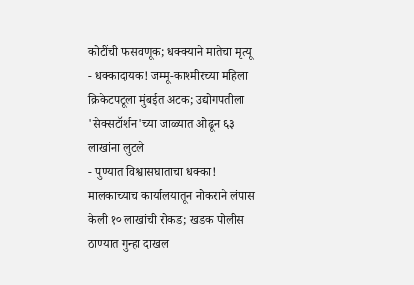कोटींची फसवणूक; धक्क्याने मातेचा मृत्यू
- धक्कादायक! जम्मू-काश्मीरच्या महिला क्रिकेटपटूला मुंबईत अटक; उद्योगपतीला 'सेक्सटॉर्शन'च्या जाळ्यात ओढून ६३ लाखांना लुटले
- पुण्यात विश्वासघाताचा धक्का! मालकाच्याच कार्यालयातून नोकराने लंपास केली १० लाखांची रोकड; खडक पोलीस ठाण्यात गुन्हा दाखल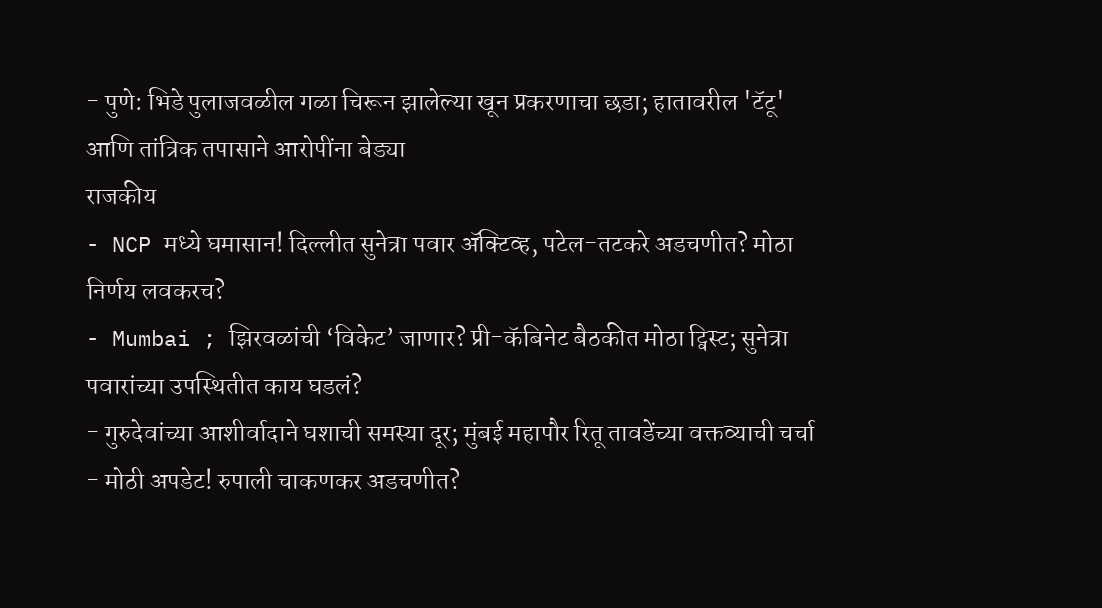- पुणे: भिडे पुलाजवळील गळा चिरून झालेल्या खून प्रकरणाचा छडा; हातावरील 'टॅटू' आणि तांत्रिक तपासाने आरोपींना बेड्या
राजकीय
- NCP मध्ये घमासान! दिल्लीत सुनेत्रा पवार ॲक्टिव्ह, पटेल-तटकरे अडचणीत? मोठा निर्णय लवकरच?
- Mumbai ; झिरवळांची ‘विकेट’ जाणार? प्री-कॅबिनेट बैठकीत मोठा ट्विस्ट; सुनेत्रा पवारांच्या उपस्थितीत काय घडलं?
- गुरुदेवांच्या आशीर्वादाने घशाची समस्या दूर; मुंबई महापौर रितू तावडेंच्या वक्तव्याची चर्चा
- मोठी अपडेट! रुपाली चाकणकर अडचणीत?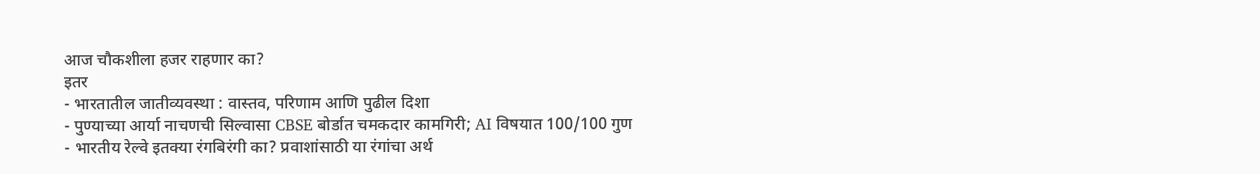आज चौकशीला हजर राहणार का?
इतर
- भारतातील जातीव्यवस्था : वास्तव, परिणाम आणि पुढील दिशा
- पुण्याच्या आर्या नाचणची सिल्वासा CBSE बोर्डात चमकदार कामगिरी; AI विषयात 100/100 गुण
- भारतीय रेल्वे इतक्या रंगबिरंगी का? प्रवाशांसाठी या रंगांचा अर्थ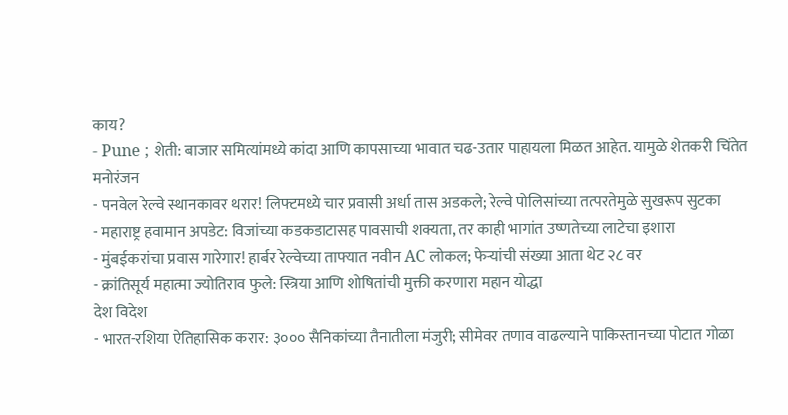काय?
- Pune ; शेती: बाजार समित्यांमध्ये कांदा आणि कापसाच्या भावात चढ-उतार पाहायला मिळत आहेत. यामुळे शेतकरी चिंतेत
मनोरंजन
- पनवेल रेल्वे स्थानकावर थरार! लिफ्टमध्ये चार प्रवासी अर्धा तास अडकले; रेल्वे पोलिसांच्या तत्परतेमुळे सुखरूप सुटका
- महाराष्ट्र हवामान अपडेट: विजांच्या कडकडाटासह पावसाची शक्यता, तर काही भागांत उष्णतेच्या लाटेचा इशारा
- मुंबईकरांचा प्रवास गारेगार! हार्बर रेल्वेच्या ताफ्यात नवीन AC लोकल; फेऱ्यांची संख्या आता थेट २८ वर
- क्रांतिसूर्य महात्मा ज्योतिराव फुले: स्त्रिया आणि शोषितांची मुक्ती करणारा महान योद्धा
देश विदेश
- भारत-रशिया ऐतिहासिक करार: ३००० सैनिकांच्या तैनातीला मंजुरी; सीमेवर तणाव वाढल्याने पाकिस्तानच्या पोटात गोळा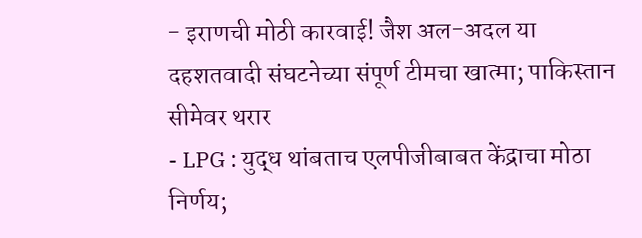- इराणची मोठी कारवाई! जैश अल-अदल या दहशतवादी संघटनेच्या संपूर्ण टीमचा खात्मा; पाकिस्तान सीमेवर थरार
- LPG : युद्ध थांबताच एलपीजीबाबत केंद्राचा मोठा निर्णय;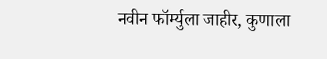नवीन फॉर्म्युला जाहीर, कुणाला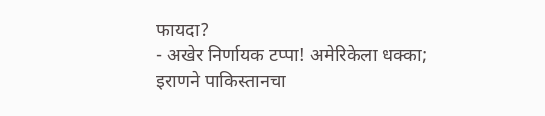फायदा?
- अखेर निर्णायक टप्पा! अमेरिकेला धक्का; इराणने पाकिस्तानचा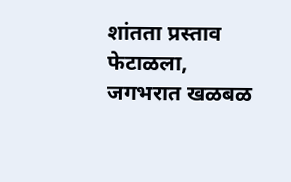शांतता प्रस्ताव फेटाळला, जगभरात खळबळ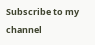Subscribe to my channel